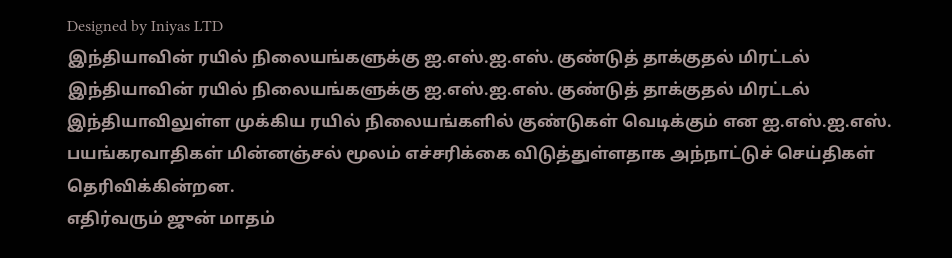Designed by Iniyas LTD
இந்தியாவின் ரயில் நிலையங்களுக்கு ஐ.எஸ்.ஐ.எஸ். குண்டுத் தாக்குதல் மிரட்டல்
இந்தியாவின் ரயில் நிலையங்களுக்கு ஐ.எஸ்.ஐ.எஸ். குண்டுத் தாக்குதல் மிரட்டல்
இந்தியாவிலுள்ள முக்கிய ரயில் நிலையங்களில் குண்டுகள் வெடிக்கும் என ஐ.எஸ்.ஐ.எஸ். பயங்கரவாதிகள் மின்னஞ்சல் மூலம் எச்சரிக்கை விடுத்துள்ளதாக அந்நாட்டுச் செய்திகள் தெரிவிக்கின்றன.
எதிர்வரும் ஜுன் மாதம்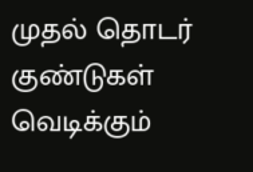முதல் தொடர் குண்டுகள் வெடிக்கும்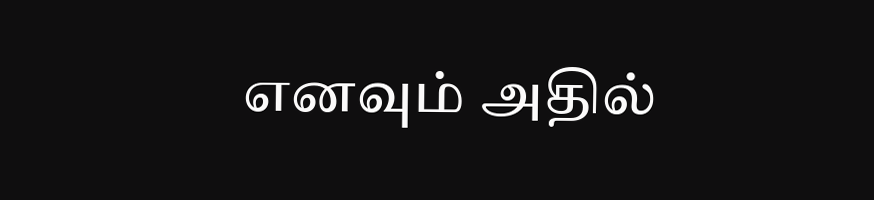எனவும் அதில்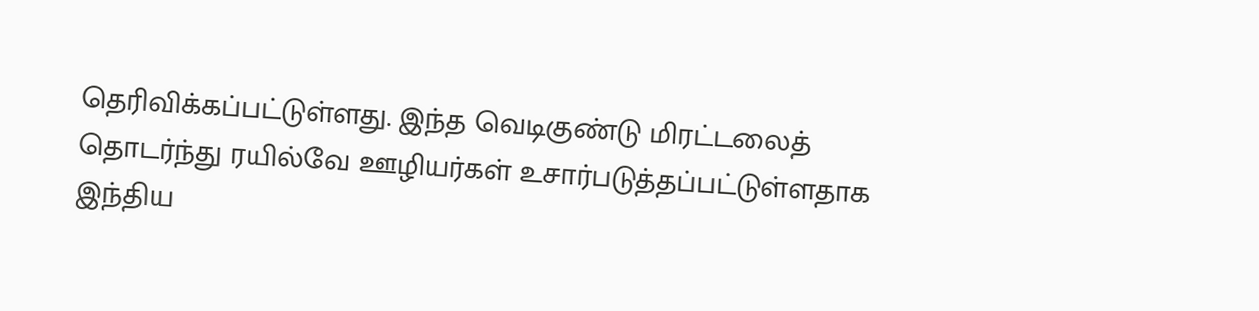தெரிவிக்கப்பட்டுள்ளது. இந்த வெடிகுண்டு மிரட்டலைத் தொடர்ந்து ரயில்வே ஊழியர்கள் உசார்படுத்தப்பட்டுள்ளதாக இந்திய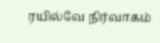ரயில்வே நிர்வாகம்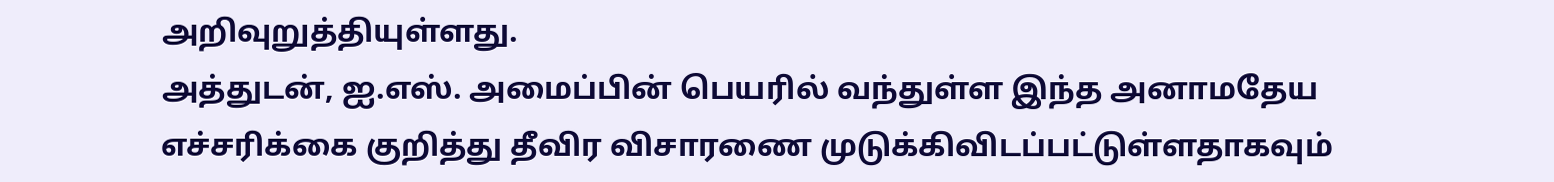அறிவுறுத்தியுள்ளது.
அத்துடன், ஐ.எஸ். அமைப்பின் பெயரில் வந்துள்ள இந்த அனாமதேய எச்சரிக்கை குறித்து தீவிர விசாரணை முடுக்கிவிடப்பட்டுள்ளதாகவும்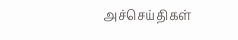அச்செய்திகள்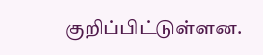குறிப்பிட்டுள்ளன.